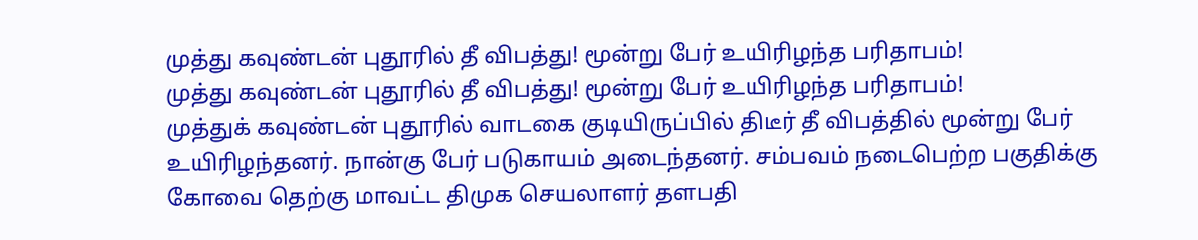முத்து கவுண்டன் புதூரில் தீ விபத்து! மூன்று பேர் உயிரிழந்த பரிதாபம்!
முத்து கவுண்டன் புதூரில் தீ விபத்து! மூன்று பேர் உயிரிழந்த பரிதாபம்!
முத்துக் கவுண்டன் புதூரில் வாடகை குடியிருப்பில் திடீர் தீ விபத்தில் மூன்று பேர் உயிரிழந்தனர். நான்கு பேர் படுகாயம் அடைந்தனர். சம்பவம் நடைபெற்ற பகுதிக்கு கோவை தெற்கு மாவட்ட திமுக செயலாளர் தளபதி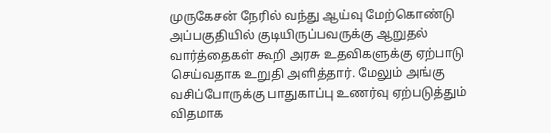முருகேசன் நேரில் வந்து ஆய்வு மேற்கொண்டு அப்பகுதியில் குடியிருப்பவருக்கு ஆறுதல் வார்த்தைகள் கூறி அரசு உதவிகளுக்கு ஏற்பாடு செய்வதாக உறுதி அளித்தார். மேலும் அங்கு வசிப்போருக்கு பாதுகாப்பு உணர்வு ஏற்படுத்தும் விதமாக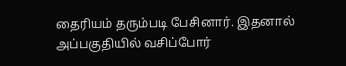தைரியம் தரும்படி பேசினார். இதனால் அப்பகுதியில் வசிப்போர்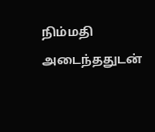நிம்மதி அடைந்ததுடன்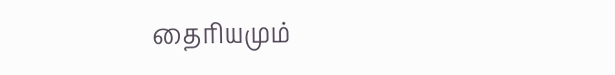தைரியமும்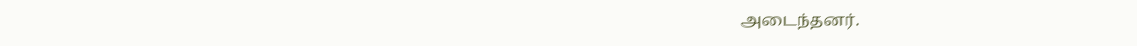அடைந்தனர்.